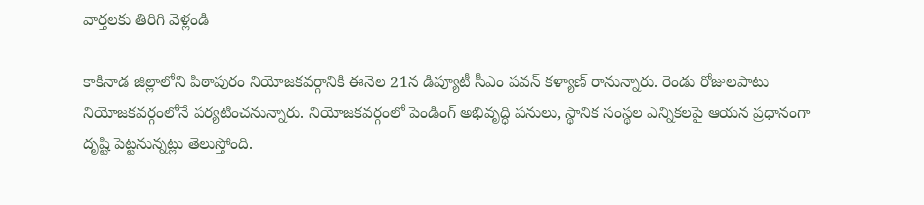వార్తలకు తిరిగి వెళ్లండి

కాకినాడ జిల్లాలోని పిఠాపురం నియోజకవర్గానికి ఈనెల 21న డిప్యూటీ సీఎం పవన్ కళ్యాణ్ రానున్నారు. రెండు రోజులపాటు నియోజకవర్గంలోనే పర్యటించనున్నారు. నియోజకవర్గంలో పెండింగ్ అభివృద్ధి పనులు, స్థానిక సంస్థల ఎన్నికలపై ఆయన ప్రధానంగా దృష్టి పెట్టనున్నట్లు తెలుస్తోంది.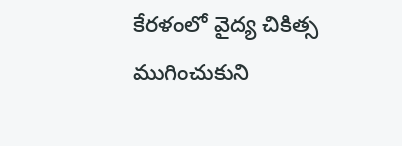కేరళంలో వైద్య చికిత్స ముగించుకుని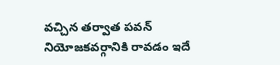వచ్చిన తర్వాత పవన్ నియోజకవర్గానికి రావడం ఇదే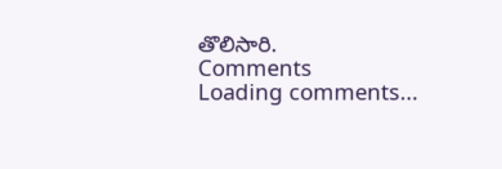తొలిసారి.
Comments
Loading comments...